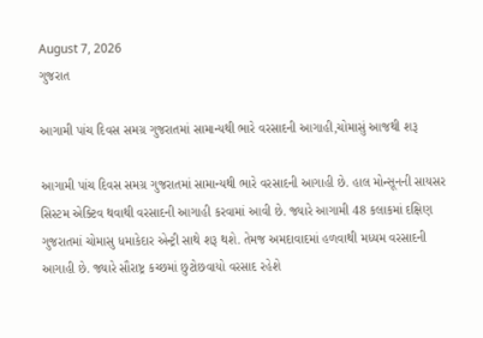August 7, 2026
ગુજરાત

આગામી પાંચ દિવસ સમગ્ર ગુજરાતમાં સામાન્યથી ભારે વરસાદની આગાહી,ચોમાસું આજથી શરૂ

આગામી પાંચ દિવસ સમગ્ર ગુજરાતમાં સામાન્યથી ભારે વરસાદની આગાહી છે. હાલ મોન્સૂનની સાયસર સિસ્ટમ એક્ટિવ થવાથી વરસાદની આગાહી કરવામાં આવી છે. જ્યારે આગામી 48 કલાકમાં દક્ષિણ ગુજરાતમાં ચોમાસુ ધમાકેદાર એન્ટ્રી સાથે શરૂ થશે. તેમજ અમદાવાદમાં હળવાથી મધ્યમ વરસાદની આગાહી છે. જ્યારે સૌરાષ્ટ્ર કચ્છમાં છુટોછવાયો વરસાદ રહેશે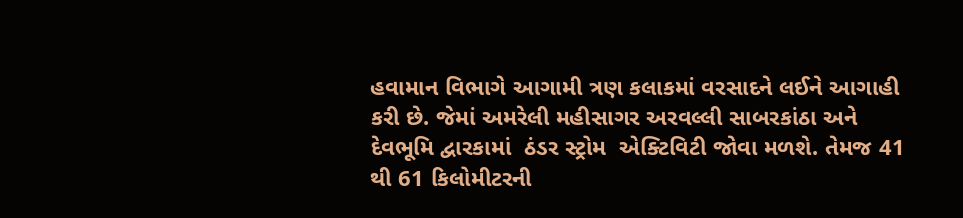હવામાન વિભાગે આગામી ત્રણ કલાકમાં વરસાદને લઈને આગાહી કરી છે. જેમાં અમરેલી મહીસાગર અરવલ્લી સાબરકાંઠા અને દેવભૂમિ દ્વારકામાં  ઠંડર સ્ટ્રોમ  એક્ટિવિટી જોવા મળશે. તેમજ 41 થી 61 કિલોમીટરની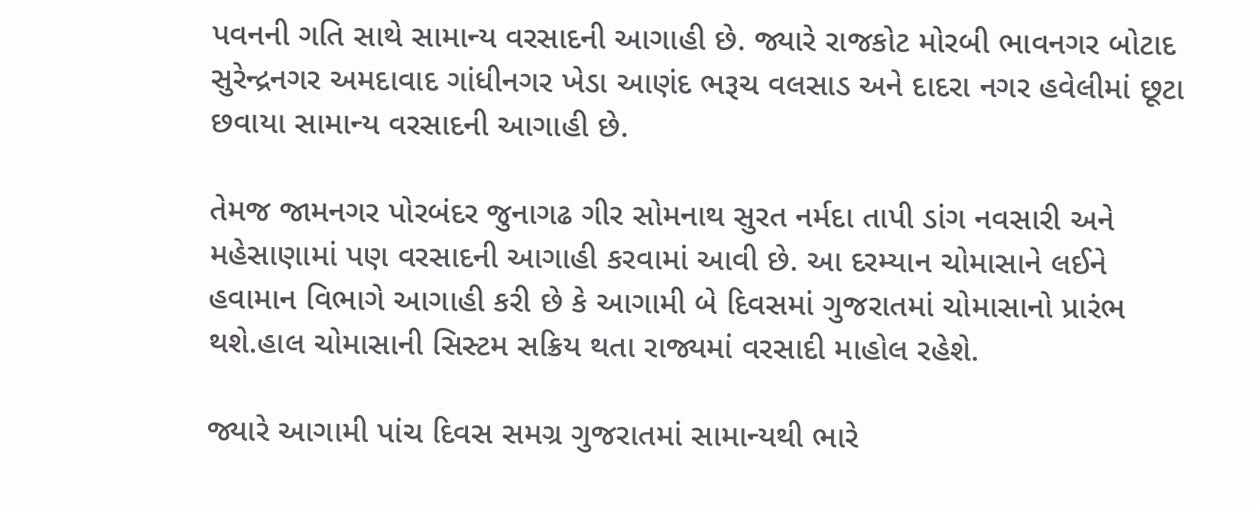પવનની ગતિ સાથે સામાન્ય વરસાદની આગાહી છે. જ્યારે રાજકોટ મોરબી ભાવનગર બોટાદ સુરેન્દ્રનગર અમદાવાદ ગાંધીનગર ખેડા આણંદ ભરૂચ વલસાડ અને દાદરા નગર હવેલીમાં છૂટા છવાયા સામાન્ય વરસાદની આગાહી છે.

તેમજ જામનગર પોરબંદર જુનાગઢ ગીર સોમનાથ સુરત નર્મદા તાપી ડાંગ નવસારી અને મહેસાણામાં પણ વરસાદની આગાહી કરવામાં આવી છે. આ દરમ્યાન ચોમાસાને લઈને હવામાન વિભાગે આગાહી કરી છે કે આગામી બે દિવસમાં ગુજરાતમાં ચોમાસાનો પ્રારંભ થશે.હાલ ચોમાસાની સિસ્ટમ સક્રિય થતા રાજ્યમાં વરસાદી માહોલ રહેશે.

જ્યારે આગામી પાંચ દિવસ સમગ્ર ગુજરાતમાં સામાન્યથી ભારે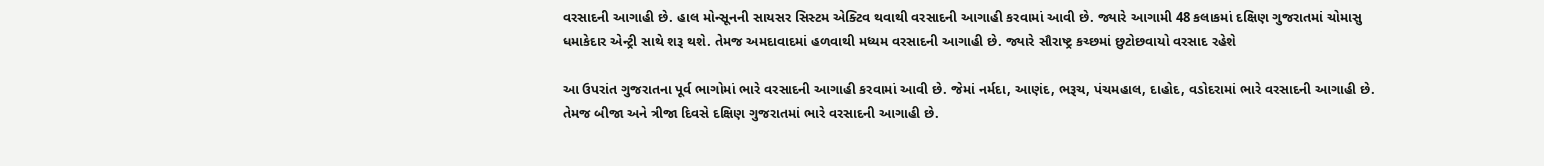વરસાદની આગાહી છે. હાલ મોન્સૂનની સાયસર સિસ્ટમ એક્ટિવ થવાથી વરસાદની આગાહી કરવામાં આવી છે. જ્યારે આગામી 48 કલાકમાં દક્ષિણ ગુજરાતમાં ચોમાસુ ધમાકેદાર એન્ટ્રી સાથે શરૂ થશે. તેમજ અમદાવાદમાં હળવાથી મધ્યમ વરસાદની આગાહી છે. જ્યારે સૌરાષ્ટ્ર કચ્છમાં છુટોછવાયો વરસાદ રહેશે

આ ઉપરાંત ગુજરાતના પૂર્વ ભાગોમાં ભારે વરસાદની આગાહી કરવામાં આવી છે. જેમાં નર્મદા, આણંદ, ભરૂચ, પંચમહાલ, દાહોદ, વડોદરામાં ભારે વરસાદની આગાહી છે. તેમજ બીજા અને ત્રીજા દિવસે દક્ષિણ ગુજરાતમાં ભારે વરસાદની આગાહી છે.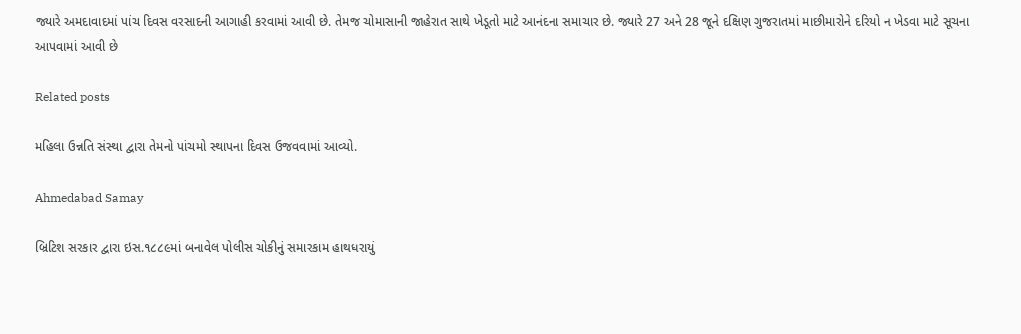જ્યારે અમદાવાદમાં પાંચ દિવસ વરસાદની આગાહી કરવામાં આવી છે. તેમજ ચોમાસાની જાહેરાત સાથે ખેડૂતો માટે આનંદના સમાચાર છે. જ્યારે 27 અને 28 જૂને દક્ષિણ ગુજરાતમાં માછીમારોને દરિયો ન ખેડવા માટે સૂચના આપવામાં આવી છે

Related posts

મહિલા ઉન્નતિ સંસ્થા દ્વારા તેમનો પાંચમો સ્થાપના દિવસ ઉજવવામાં આવ્યો.

Ahmedabad Samay

બ્રિટિશ સરકાર દ્વારા ઇસ.૧૮૮૯માં બનાવેલ પોલીસ ચોકીનું સમારકામ હાથધરાયું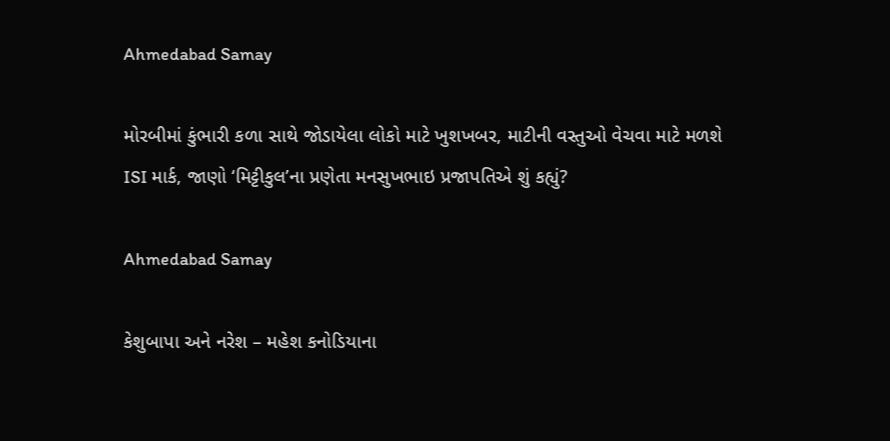Ahmedabad Samay

મોરબીમાં કુંભારી કળા સાથે જોડાયેલા લોકો માટે ખુશખબર, માટીની વસ્તુઓ વેચવા માટે મળશે ISI માર્ક, જાણો ‘મિટ્ટીકુલ’ના પ્રણેતા મનસુખભાઇ પ્રજાપતિએ શું કહ્યું?

Ahmedabad Samay

કેશુબાપા અને નરેશ – મહેશ કનોડિયાના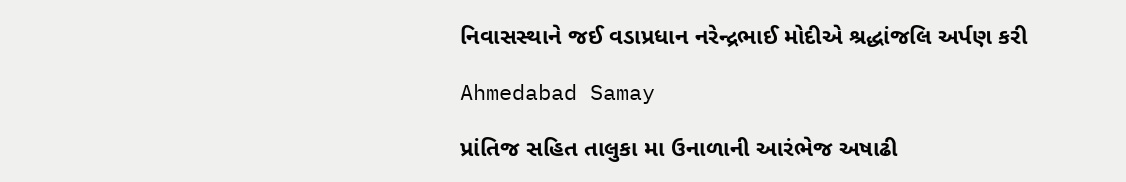નિવાસસ્થાને જઈ વડાપ્રધાન નરેન્દ્રભાઈ મોદીએ શ્રદ્ધાંજલિ અર્પણ કરી

Ahmedabad Samay

પ્રાંતિજ સહિત તાલુકા મા ઉનાળાની આરંભેજ અષાઢી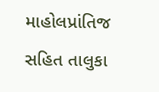માહોલપ્રાંતિજ સહિત તાલુકા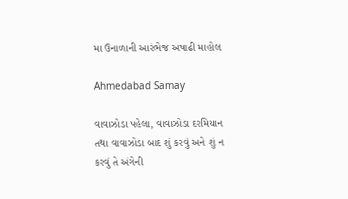મા ઉનાળાની આરંભેજ અષાઢી માહોલ

Ahmedabad Samay

વાવાઝોડા પહેલા, વાવાઝોડા દરમિયાન તથા વાવાઝોડા બાદ શું કરવું અને શું ન કરવું તે અંગેની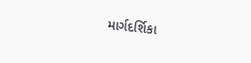માર્ગદર્શિકા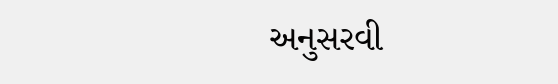અનુસરવી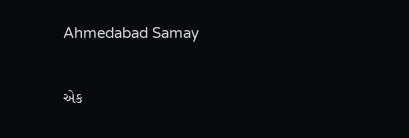Ahmedabad Samay

એક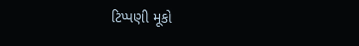ટિપ્પણી મૂકો